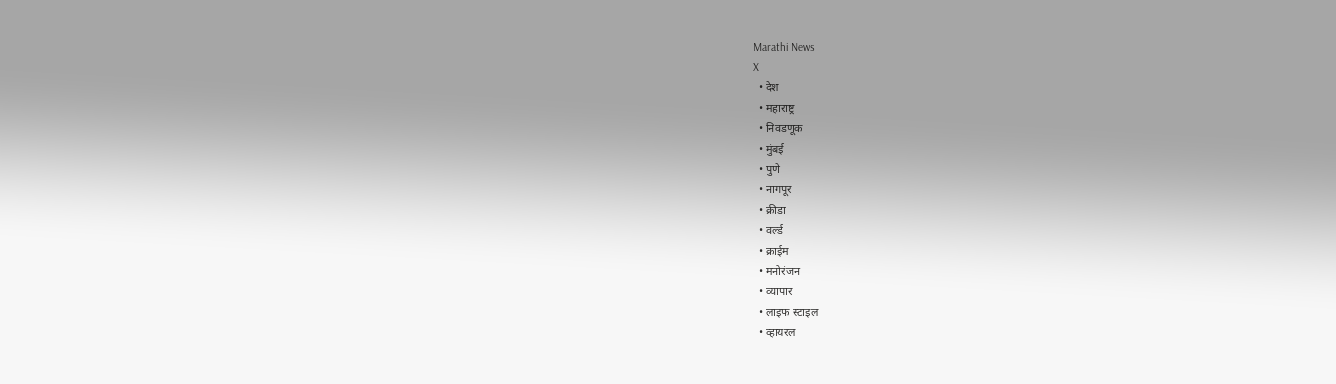Marathi News
X
  • देश
  • महाराष्ट्र
  • निवडणूक
  • मुंबई
  • पुणे
  • नागपूर
  • क्रीडा
  • वर्ल्ड
  • क्राईम
  • मनोरंजन
  • व्यापार
  • लाइफ स्टाइल
  • व्हायरल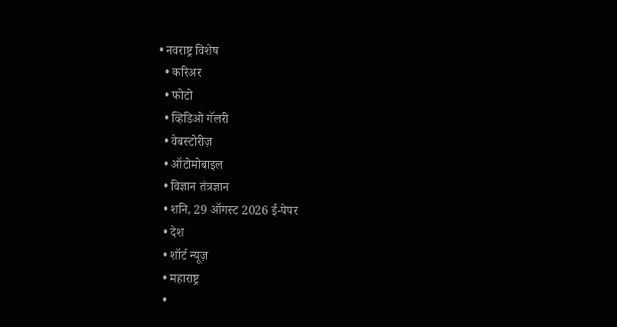• नवराष्ट्र विशेष
  • करिअर
  • फोटो
  • व्हिडिओ गॅलरी
  • वेबस्टोरीज़
  • ऑटोमोबाइल
  • विज्ञान तंत्रज्ञान
  • शनि, 29 ऑगस्ट 2026 ई-पेपर
  • देश
  • शॉर्ट न्यूज़
  • महाराष्ट्र
  •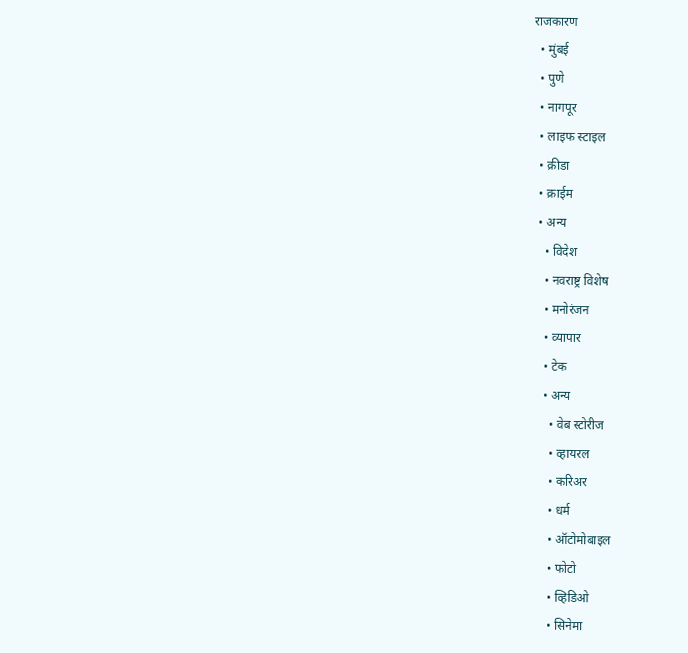राजकारण
  • मुंबई
  • पुणे
  • नागपूर
  • लाइफ स्टाइल
  • क्रीडा
  • क्राईम
  • अन्य
    • विदेश
    • नवराष्ट्र विशेष
    • मनोरंजन
    • व्यापार
    • टेक
    • अन्य
      • वेब स्टोरीज
      • व्हायरल
      • करिअर
      • धर्म
      • ऑटोमोबाइल
      • फोटो
      • व्हिडिओ
      • सिनेमा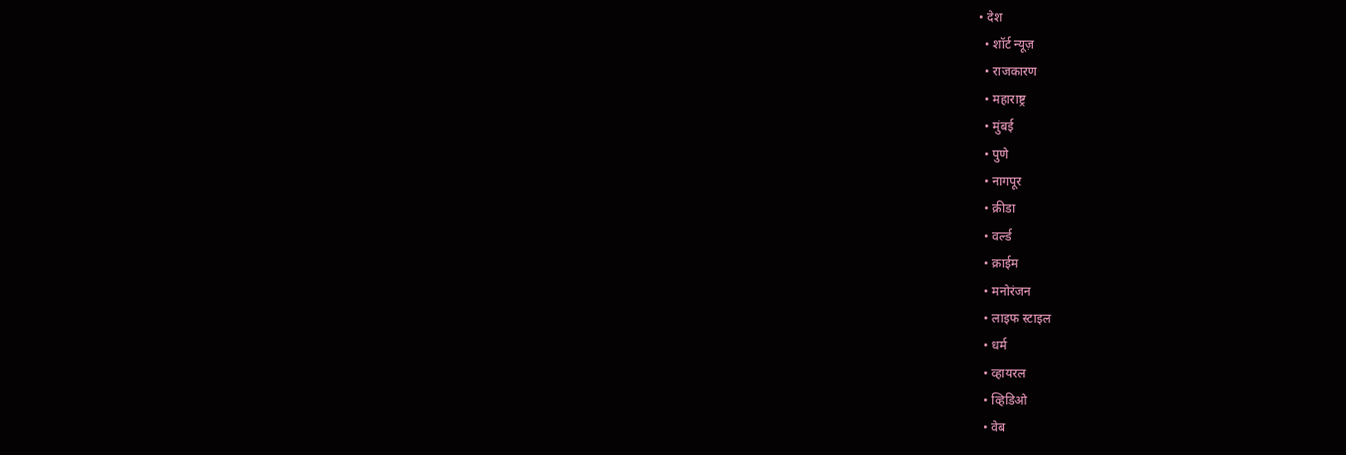• देश
  • शॉर्ट न्यूज़
  • राजकारण
  • महाराष्ट्र
  • मुंबई
  • पुणे
  • नागपूर
  • क्रीडा
  • वर्ल्ड
  • क्राईम
  • मनोरंजन
  • लाइफ स्टाइल
  • धर्म
  • व्हायरल
  • व्हिडिओ
  • वेब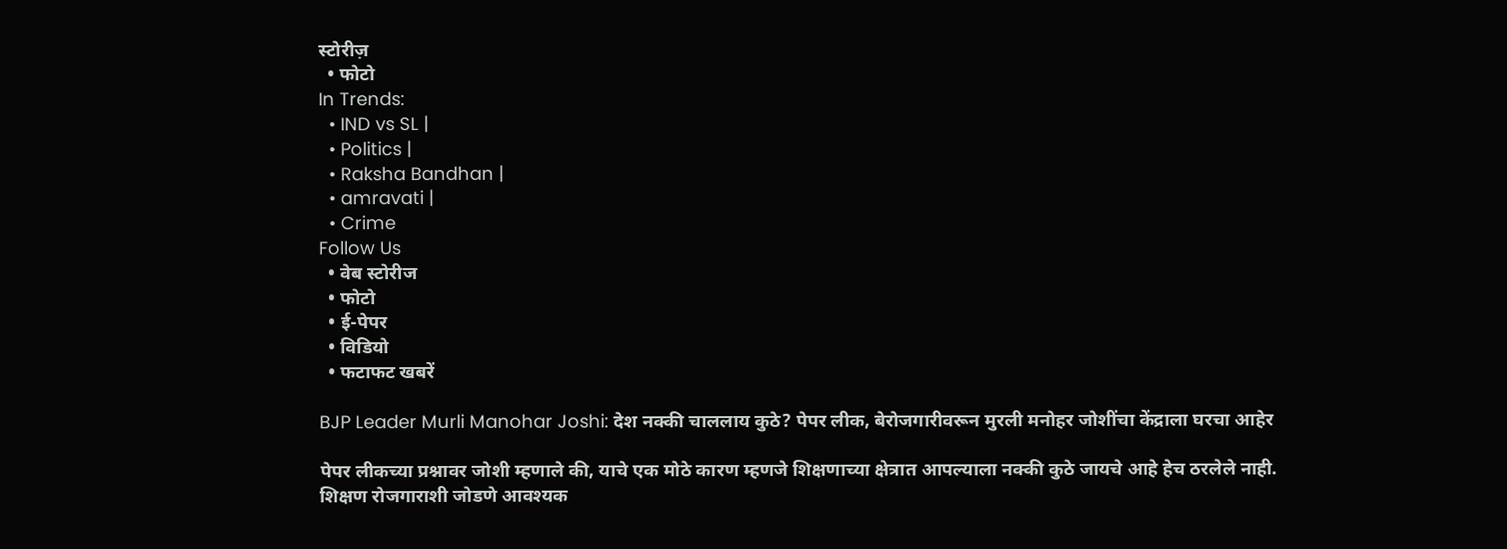स्टोरीज़
  • फोटो
In Trends:
  • IND vs SL |
  • Politics |
  • Raksha Bandhan |
  • amravati |
  • Crime
Follow Us
  • वेब स्टोरीज
  • फोटो
  • ई-पेपर
  • विडियो
  • फटाफट खबरें

BJP Leader Murli Manohar Joshi: देश नक्की चाललाय कुठे? पेपर लीक, बेरोजगारीवरून मुरली मनोहर जोशींचा केंद्राला घरचा आहेर

पेपर लीकच्या प्रश्नावर जोशी म्हणाले की, याचे एक मोठे कारण म्हणजे शिक्षणाच्या क्षेत्रात आपल्याला नक्की कुठे जायचे आहे हेच ठरलेले नाही. शिक्षण रोजगाराशी जोडणे आवश्यक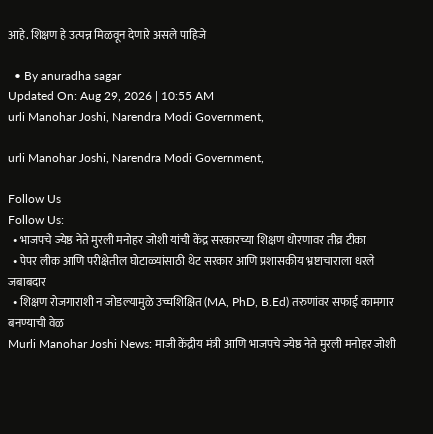आहे. शिक्षण हे उत्पन्न मिळवून देणारे असले पाहिजे

  • By anuradha sagar
Updated On: Aug 29, 2026 | 10:55 AM
urli Manohar Joshi, Narendra Modi Government,

urli Manohar Joshi, Narendra Modi Government,

Follow Us
Follow Us:
  • भाजपचे ज्येष्ठ नेते मुरली मनोहर जोशी यांची केंद्र सरकारच्या शिक्षण धोरणावर तीव्र टीका
  • पेपर लीक आणि परीक्षेतील घोटाळ्यांसाठी थेट सरकार आणि प्रशासकीय भ्रष्टाचाराला धरले जबाबदार
  • शिक्षण रोजगाराशी न जोडल्यामुळे उच्चशिक्षित (MA, PhD, B.Ed) तरुणांवर सफाई कामगार बनण्याची वेळ
Murli Manohar Joshi News: माजी केंद्रीय मंत्री आणि भाजपचे ज्येष्ठ नेते मुरली मनोहर जोशी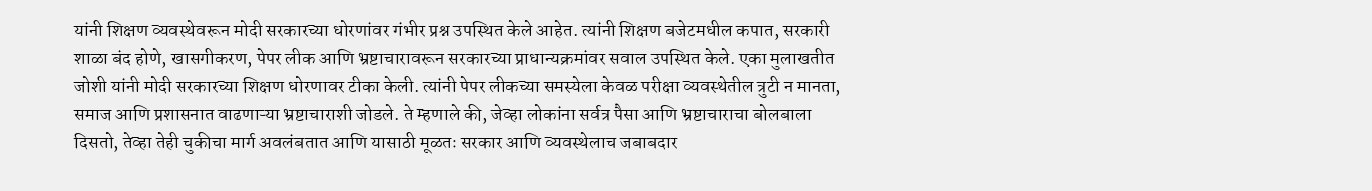यांनी शिक्षण व्यवस्थेवरून मोदी सरकारच्या धोरणांवर गंभीर प्रश्न उपस्थित केले आहेत. त्यांनी शिक्षण बजेटमधील कपात, सरकारी शाळा बंद होणे, खासगीकरण, पेपर लीक आणि भ्रष्टाचारावरून सरकारच्या प्राधान्यक्रमांवर सवाल उपस्थित केले. एका मुलाखतीत जोशी यांनी मोदी सरकारच्या शिक्षण धोरणावर टीका केली. त्यांनी पेपर लीकच्या समस्येला केवळ परीक्षा व्यवस्थेतील त्रुटी न मानता, समाज आणि प्रशासनात वाढणाऱ्या भ्रष्टाचाराशी जोडले. ते म्हणाले की, जेव्हा लोकांना सर्वत्र पैसा आणि भ्रष्टाचाराचा बोलबाला दिसतो, तेव्हा तेही चुकीचा मार्ग अवलंबतात आणि यासाठी मूळतः सरकार आणि व्यवस्थेलाच जबाबदार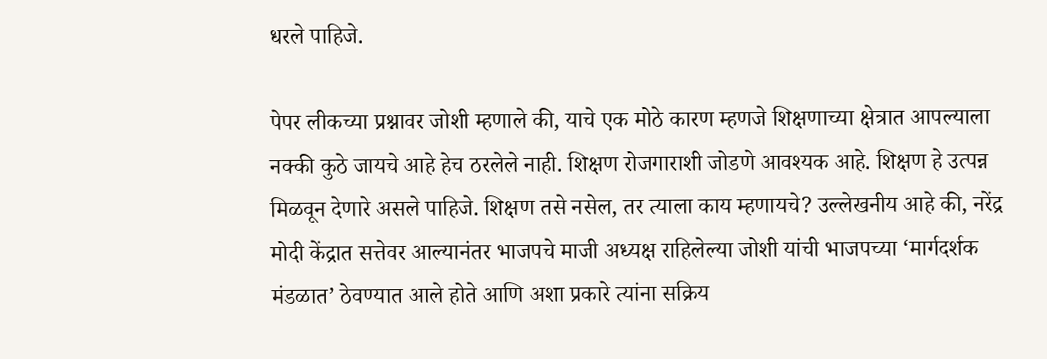धरले पाहिजे.

पेपर लीकच्या प्रश्नावर जोशी म्हणाले की, याचे एक मोठे कारण म्हणजे शिक्षणाच्या क्षेत्रात आपल्याला नक्की कुठे जायचे आहे हेच ठरलेले नाही. शिक्षण रोजगाराशी जोडणे आवश्यक आहे. शिक्षण हे उत्पन्न मिळवून देणारे असले पाहिजे. शिक्षण तसे नसेल, तर त्याला काय म्हणायचे? उल्लेखनीय आहे की, नरेंद्र मोदी केंद्रात सत्तेवर आल्यानंतर भाजपचे माजी अध्यक्ष राहिलेल्या जोशी यांची भाजपच्या ‘मार्गदर्शक मंडळात’ ठेवण्यात आले होते आणि अशा प्रकारे त्यांना सक्रिय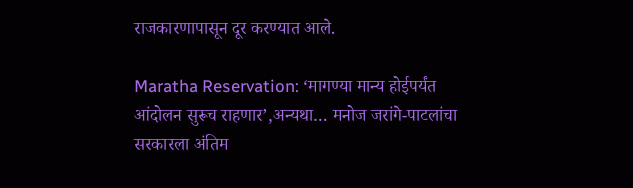राजकारणापासून दूर करण्यात आले.

Maratha Reservation: ‘मागण्या मान्य होईपर्यंत आंदोलन सुरूच राहणार’,अन्यथा… मनोज जरांगे-पाटलांचा सरकारला अंतिम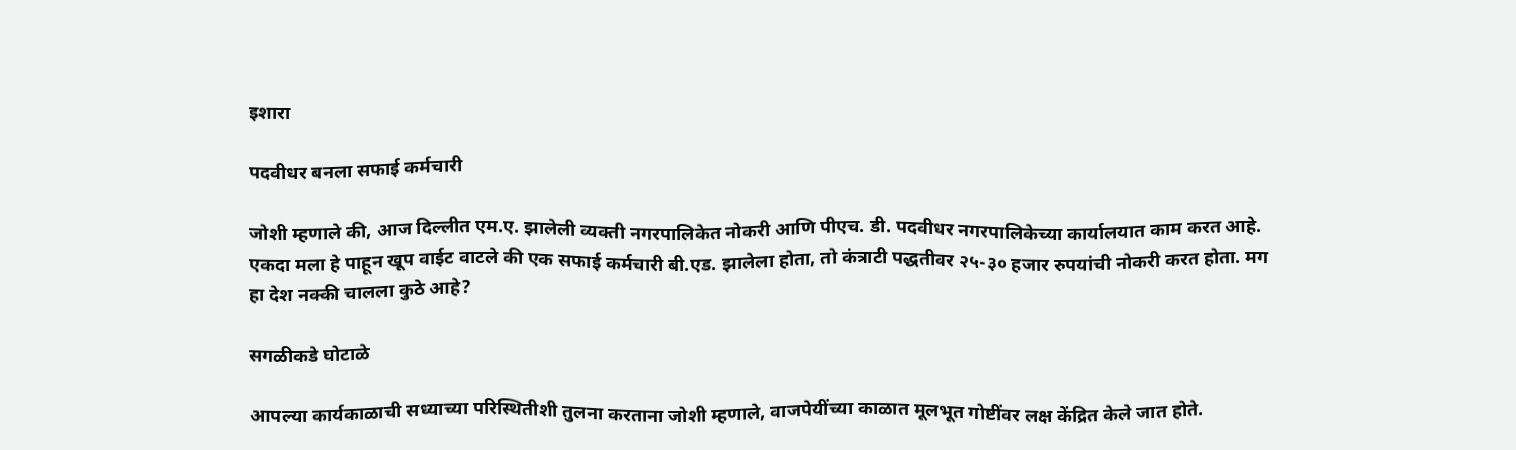इशारा

पदवीधर बनला सफाई कर्मचारी

जोशी म्हणाले की, आज दिल्लीत एम.ए. झालेली व्यक्ती नगरपालिकेत नोकरी आणि पीएच. डी. पदवीधर नगरपालिकेच्या कार्यालयात काम करत आहे. एकदा मला हे पाहून खूप वाईट वाटले की एक सफाई कर्मचारी बी.एड. झालेला होता, तो कंत्राटी पद्धतीवर २५-३० हजार रुपयांची नोकरी करत होता. मग हा देश नक्की चालला कुठे आहे?

सगळीकडे घोटाळे

आपल्या कार्यकाळाची सध्याच्या परिस्थितीशी तुलना करताना जोशी म्हणाले, वाजपेयींच्या काळात मूलभूत गोष्टींवर लक्ष केंद्रित केले जात होते.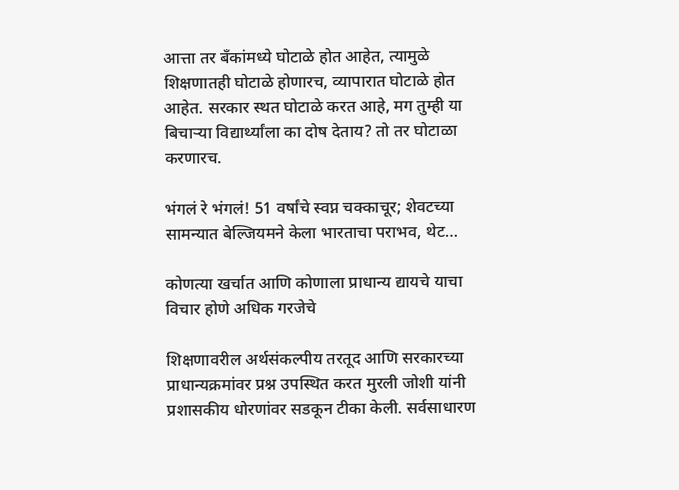आत्ता तर बँकांमध्ये घोटाळे होत आहेत, त्यामुळे शिक्षणातही घोटाळे होणारच, व्यापारात घोटाळे होत आहेत. सरकार स्थत घोटाळे करत आहे, मग तुम्ही या बिचाऱ्या विद्यार्थ्यांला का दोष देताय? तो तर घोटाळा करणारच.

भंगलं रे भंगलं! 51 वर्षांचे स्वप्न चक्काचूर; शेवटच्या सामन्यात बेल्जियमने केला भारताचा पराभव, थेट…

कोणत्या खर्चात आणि कोणाला प्राधान्य द्यायचे याचा विचार होणे अधिक गरजेचे

शिक्षणावरील अर्थसंकल्पीय तरतूद आणि सरकारच्या प्राधान्यक्रमांवर प्रश्न उपस्थित करत मुरली जोशी यांनी प्रशासकीय धोरणांवर सडकून टीका केली. सर्वसाधारण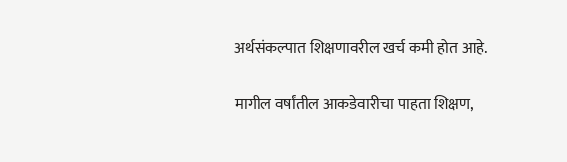अर्थसंकल्पात शिक्षणावरील खर्च कमी होत आहे.

मागील वर्षांतील आकडेवारीचा पाहता शिक्षण,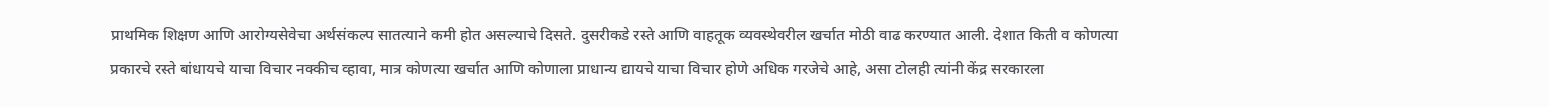प्राथमिक शिक्षण आणि आरोग्यसेवेचा अर्थसंकल्प सातत्याने कमी होत असल्याचे दिसते. दुसरीकडे रस्ते आणि वाहतूक व्यवस्थेवरील खर्चात मोठी वाढ करण्यात आली. देशात किती व कोणत्या प्रकारचे रस्ते बांधायचे याचा विचार नक्कीच व्हावा, मात्र कोणत्या खर्चात आणि कोणाला प्राधान्य द्यायचे याचा विचार होणे अधिक गरजेचे आहे, असा टोलही त्यांनी केंद्र सरकारला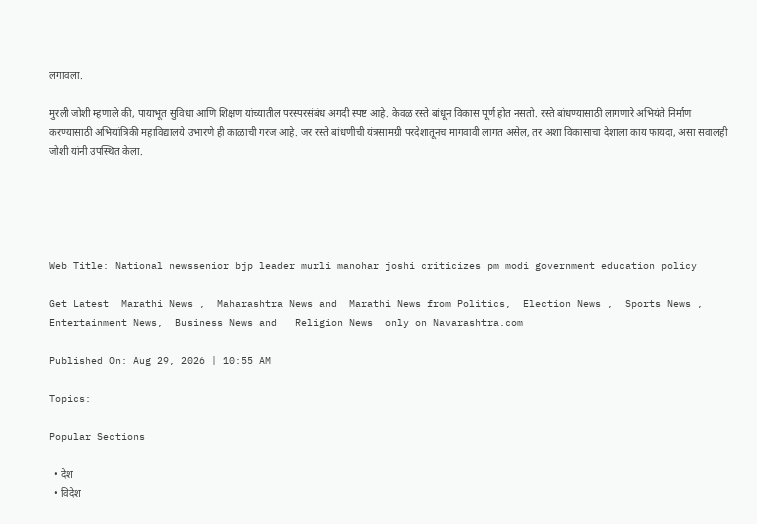लगावला.

मुरली जोशी म्हणाले की, पायाभूत सुविधा आणि शिक्षण यांच्यातील परस्परसंबंध अगदी स्पष्ट आहे. केवळ रस्ते बांधून विकास पूर्ण होत नसतो. रस्ते बांधण्यासाठी लागणारे अभियंते निर्माण करण्यासाठी अभियांत्रिकी महाविद्यालये उभारणे ही काळाची गरज आहे. जर रस्ते बांधणीची यंत्रसामग्री परदेशातूनच मागवावी लागत असेल, तर अशा विकासाचा देशाला काय फायदा, असा सवालही जोशी यांनी उपस्थित केला.





Web Title: National newssenior bjp leader murli manohar joshi criticizes pm modi government education policy

Get Latest  Marathi News ,  Maharashtra News and  Marathi News from Politics,  Election News ,  Sports News ,  Entertainment News,  Business News and   Religion News  only on Navarashtra.com

Published On: Aug 29, 2026 | 10:55 AM

Topics:

Popular Sections

  • देश
  • विदेश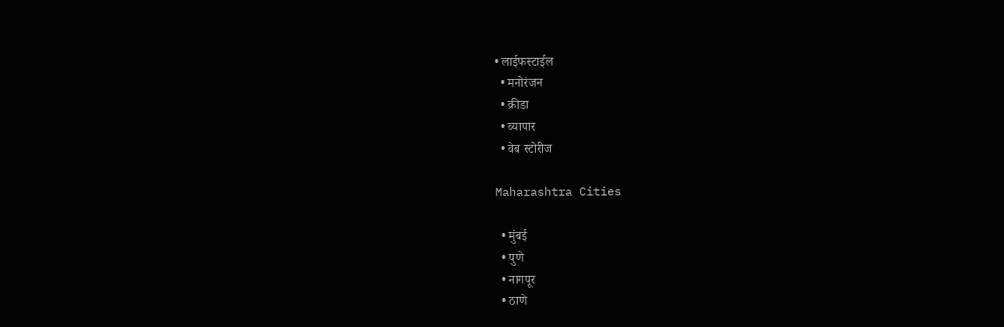• लाईफस्टाईल
  • मनोरंजन
  • क्रीडा
  • व्यापार
  • वेब स्टोरीज

Maharashtra Cities

  • मुंबई
  • पुणे
  • नागपूर
  • ठाणे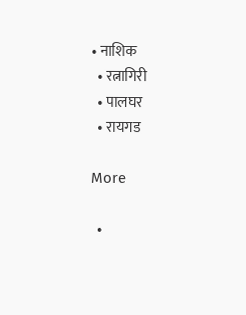• नाशिक
  • रत्नागिरी
  • पालघर
  • रायगड

More

  •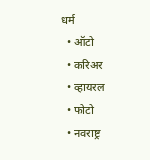धर्म
  • ऑटो
  • करिअर
  • व्हायरल
  • फोटो
  • नवराष्ट्र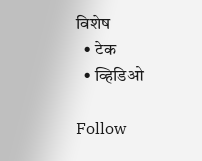विशेष
  • टेक
  • व्हिडिओ

Follow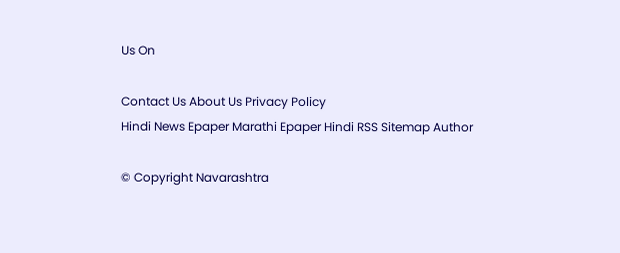Us On

Contact Us About Us Privacy Policy
Hindi News Epaper Marathi Epaper Hindi RSS Sitemap Author

© Copyright Navarashtra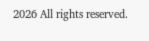2026 All rights reserved.